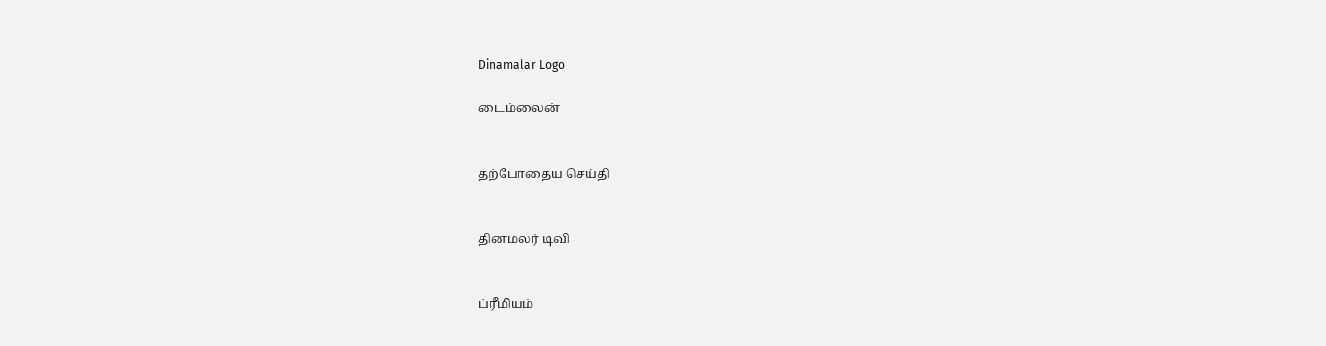Dinamalar Logo

டைம்லைன்


தற்போதைய செய்தி


தினமலர் டிவி


ப்ரீமியம்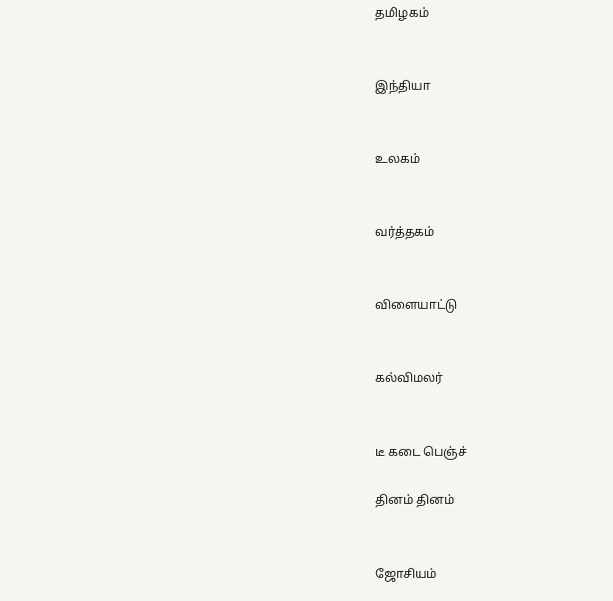தமிழகம்


இந்தியா


உலகம்


வர்த்தகம்


விளையாட்டு


கல்விமலர்


டீ கடை பெஞ்ச்

தினம் தினம்


ஜோசியம்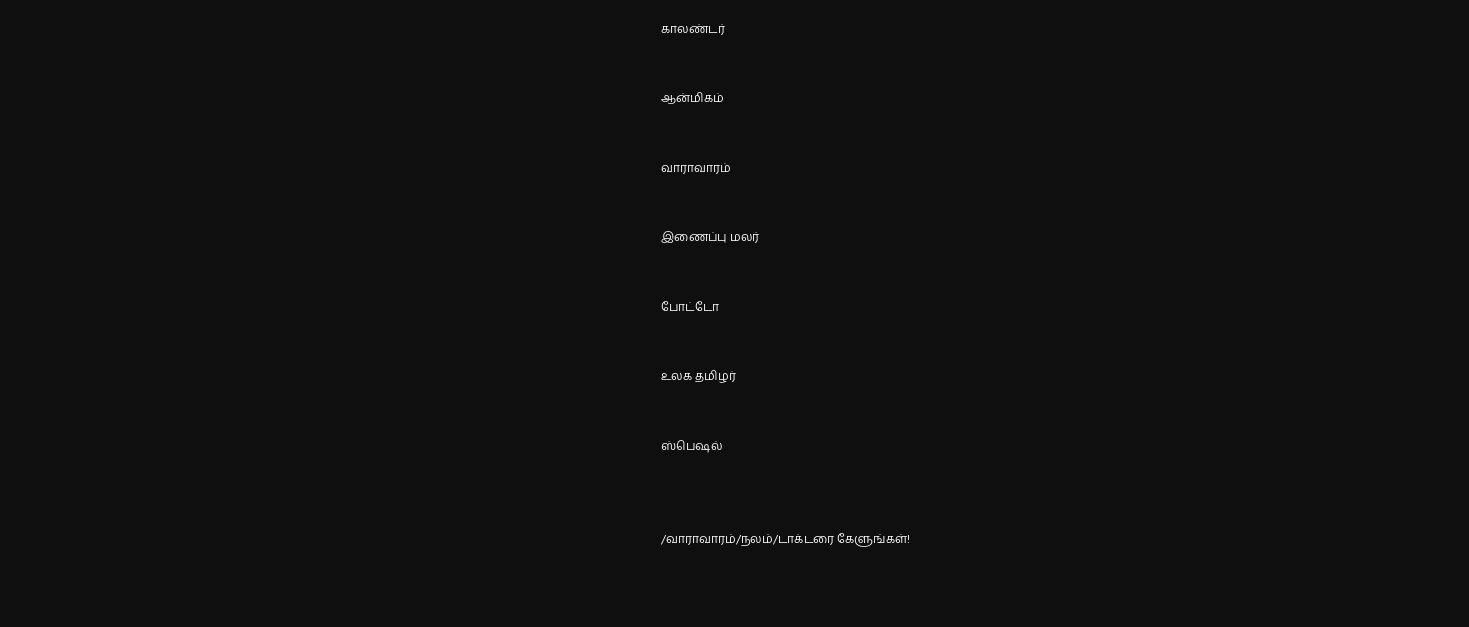காலண்டர்


ஆன்மிகம்


வாராவாரம்


இணைப்பு மலர்


போட்டோ


உலக தமிழர்


ஸ்பெஷல்



/வாராவாரம்/நலம்/டாக்டரை கேளுங்கள்!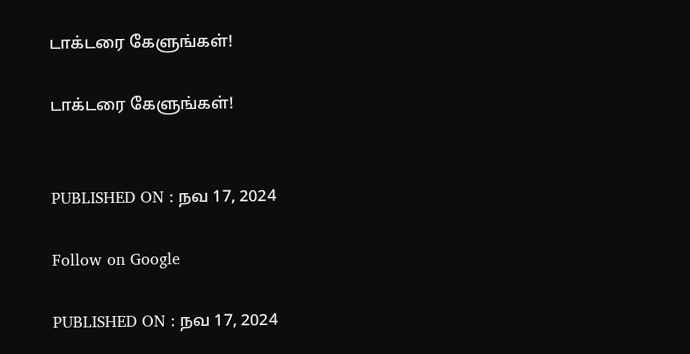டாக்டரை கேளுங்கள்!

டாக்டரை கேளுங்கள்!


PUBLISHED ON : நவ 17, 2024

Follow on Google

PUBLISHED ON : நவ 17, 2024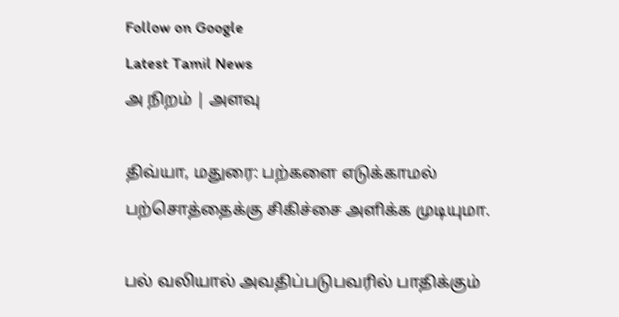Follow on Google
Latest Tamil News
அ நிறம் | அளவு

திவ்யா, மதுரை: பற்களை எடுக்காமல் பற்சொத்தைக்கு சிகிச்சை அளிக்க முடியுமா.

பல் வலியால் அவதிப்படுபவரில் பாதிக்கும்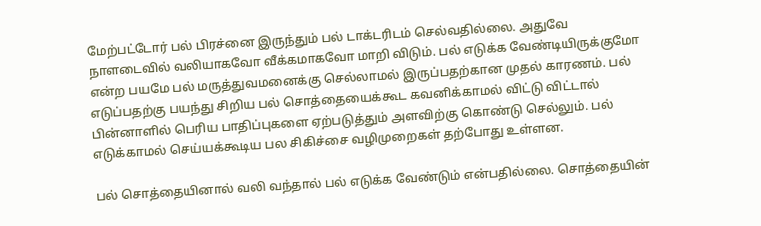மேற்பட்டோர் பல் பிரச்னை இருந்தும் பல் டாக்டரிடம் செல்வதில்லை. அதுவே நாளடைவில் வலியாகவோ வீக்கமாகவோ மாறி விடும். பல் எடுக்க வேண்டியிருக்குமோ என்ற பயமே பல் மருத்துவமனைக்கு செல்லாமல் இருப்பதற்கான முதல் காரணம். பல் எடுப்பதற்கு பயந்து சிறிய பல் சொத்தையைக்கூட கவனிக்காமல் விட்டு விட்டால் பின்னாளில் பெரிய பாதிப்புகளை ஏற்படுத்தும் அளவிற்கு கொண்டு செல்லும். பல் எடுக்காமல் செய்யக்கூடிய பல சிகிச்சை வழிமுறைகள் தற்போது உள்ளன.

பல் சொத்தையினால் வலி வந்தால் பல் எடுக்க வேண்டும் என்பதில்லை. சொத்தையின்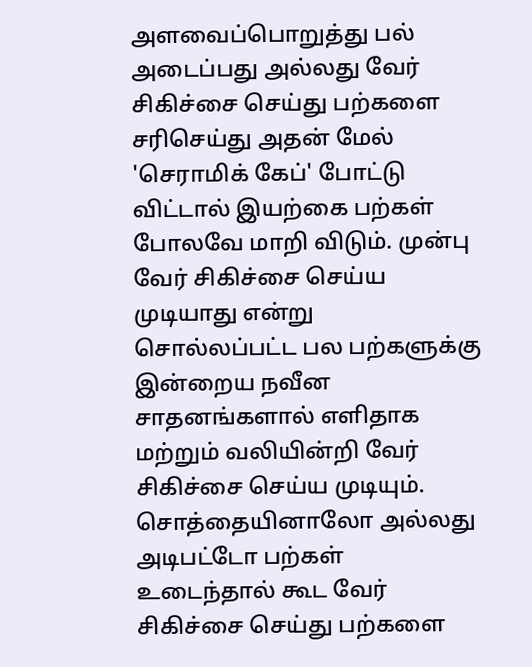அளவைப்பொறுத்து பல் அடைப்பது அல்லது வேர் சிகிச்சை செய்து பற்களை சரிசெய்து அதன் மேல் 'செராமிக் கேப்' போட்டு விட்டால் இயற்கை பற்கள் போலவே மாறி விடும். முன்பு வேர் சிகிச்சை செய்ய முடியாது என்று சொல்லப்பட்ட பல பற்களுக்கு இன்றைய நவீன சாதனங்களால் எளிதாக மற்றும் வலியின்றி வேர் சிகிச்சை செய்ய முடியும். சொத்தையினாலோ அல்லது அடிபட்டோ பற்கள் உடைந்தால் கூட வேர் சிகிச்சை செய்து பற்களை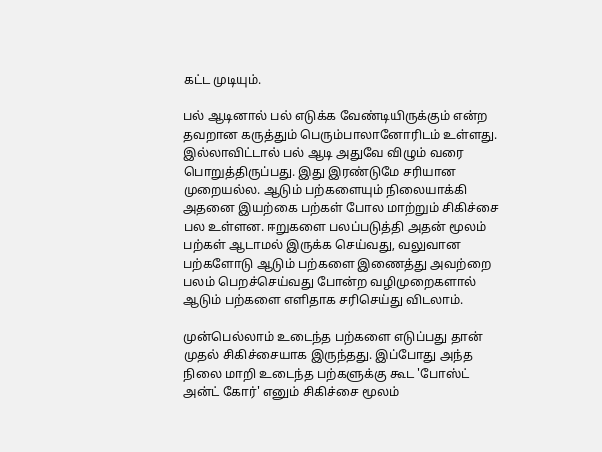கட்ட முடியும்.

பல் ஆடினால் பல் எடுக்க வேண்டியிருக்கும் என்ற தவறான கருத்தும் பெரும்பாலானோரிடம் உள்ளது. இல்லாவிட்டால் பல் ஆடி அதுவே விழும் வரை பொறுத்திருப்பது. இது இரண்டுமே சரியான முறையல்ல. ஆடும் பற்களையும் நிலையாக்கி அதனை இயற்கை பற்கள் போல மாற்றும் சிகிச்சை பல உள்ளன. ஈறுகளை பலப்படுத்தி அதன் மூலம் பற்கள் ஆடாமல் இருக்க செய்வது, வலுவான பற்களோடு ஆடும் பற்களை இணைத்து அவற்றை பலம் பெறச்செய்வது போன்ற வழிமுறைகளால் ஆடும் பற்களை எளிதாக சரிசெய்து விடலாம்.

முன்பெல்லாம் உடைந்த பற்களை எடுப்பது தான் முதல் சிகிச்சையாக இருந்தது. இப்போது அந்த நிலை மாறி உடைந்த பற்களுக்கு கூட 'போஸ்ட் அன்ட் கோர்' எனும் சிகிச்சை மூலம்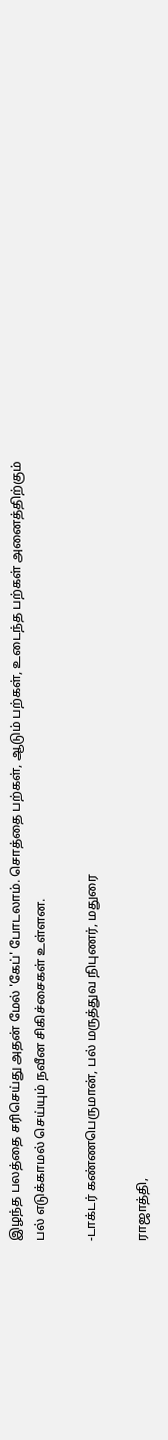இழந்த பலத்தை சரிசெய்து அதன் மேல் 'கேப்' போடலாம். சொத்தை பற்கள், ஆடும் பற்கள், உடைந்த பற்கள் அனைத்திற்கும் பல் எடுக்காமல் செய்யும் நவீன சிகிச்சைகள் உள்ளன.

-டாக்டர் கண்ணபெருமான், பல் மருத்துவ நிபுணர், மதுரை

ராஜாத்தி,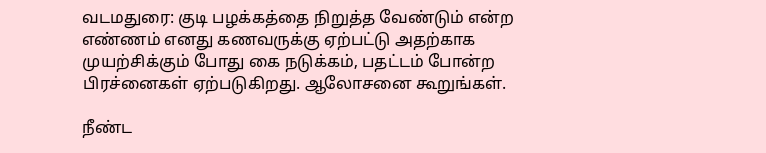வடமதுரை: குடி பழக்கத்தை நிறுத்த வேண்டும் என்ற எண்ணம் எனது கணவருக்கு ஏற்பட்டு அதற்காக முயற்சிக்கும் போது கை நடுக்கம், பதட்டம் போன்ற பிரச்னைகள் ஏற்படுகிறது. ஆலோசனை கூறுங்கள்.

நீண்ட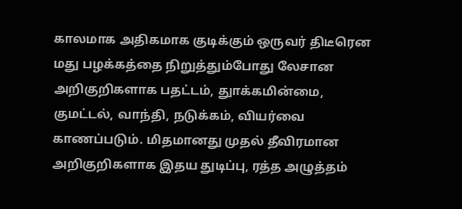காலமாக அதிகமாக குடிக்கும் ஒருவர் திடீரென மது பழக்கத்தை நிறுத்தும்போது லேசான அறிகுறிகளாக பதட்டம், துாக்கமின்மை, குமட்டல், வாந்தி, நடுக்கம், வியர்வை காணப்படும். மிதமானது முதல் தீவிரமான அறிகுறிகளாக இதய துடிப்பு, ரத்த அழுத்தம்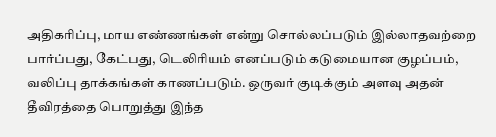அதிகரிப்பு, மாய எண்ணங்கள் என்று சொல்லப்படும் இல்லாதவற்றை பார்ப்பது, கேட்பது, டெலிரியம் எனப்படும் கடுமையான குழப்பம், வலிப்பு தாக்கங்கள் காணப்படும். ஒருவர் குடிக்கும் அளவு அதன் தீவிரத்தை பொறுத்து இந்த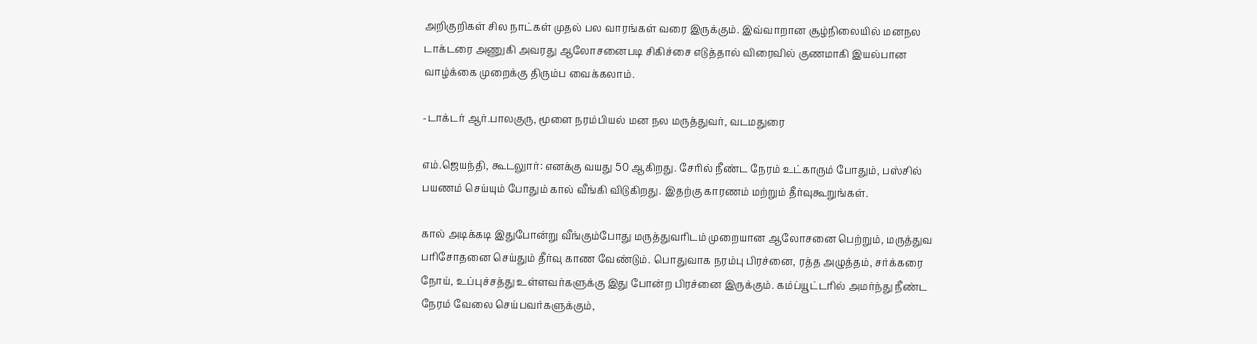அறிகுறிகள் சில நாட்கள் முதல் பல வாரங்கள் வரை இருக்கும். இவ்வாறான சூழ்நிலையில் மனநல டாக்டரை அணுகி அவரது ஆலோசனைபடி சிகிச்சை எடுத்தால் விரைவில் குணமாகி இயல்பான வாழ்க்கை முறைக்கு திரும்ப வைக்கலாம்.

-டாக்டர் ஆர்.பாலகுரு, மூளை நரம்பியல் மன நல மருத்துவர், வடமதுரை

எம்.ஜெயந்தி, கூடலுார்: எனக்கு வயது 50 ஆகிறது. சேரில் நீண்ட நேரம் உட்காரும் போதும், பஸ்சில் பயணம் செய்யும் போதும் கால் வீங்கி விடுகிறது. இதற்கு காரணம் மற்றும் தீர்வுகூறுங்கள்.

கால் அடிக்கடி இதுபோன்று வீங்கும்போது மருத்துவரிடம் முறையான ஆலோசனை பெற்றும், மருத்துவ பரிசோதனை செய்தும் தீர்வு காண வேண்டும். பொதுவாக நரம்பு பிரச்னை, ரத்த அழுத்தம், சர்க்கரை நோய், உப்புச்சத்து உள்ளவர்களுக்கு இது போன்ற பிரச்னை இருக்கும். கம்ப்யூட்டரில் அமர்ந்து நீண்ட நேரம் வேலை செய்பவர்களுக்கும்,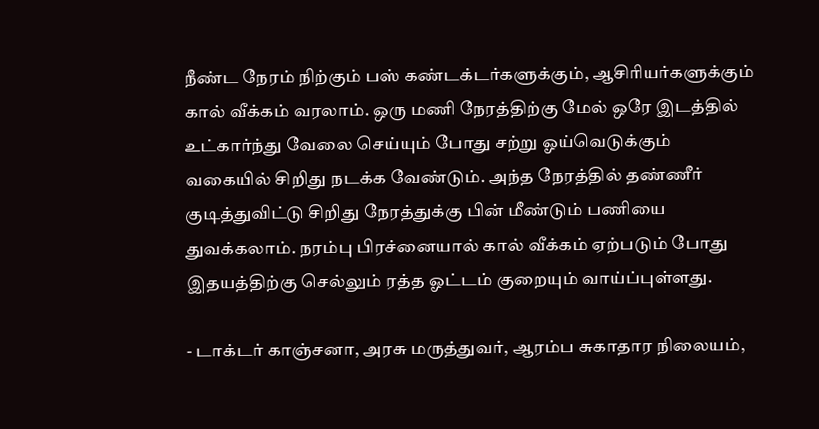நீண்ட நேரம் நிற்கும் பஸ் கண்டக்டர்களுக்கும், ஆசிரியர்களுக்கும் கால் வீக்கம் வரலாம். ஒரு மணி நேரத்திற்கு மேல் ஒரே இடத்தில் உட்கார்ந்து வேலை செய்யும் போது சற்று ஓய்வெடுக்கும் வகையில் சிறிது நடக்க வேண்டும். அந்த நேரத்தில் தண்ணீர் குடித்துவிட்டு சிறிது நேரத்துக்கு பின் மீண்டும் பணியை துவக்கலாம். நரம்பு பிரச்னையால் கால் வீக்கம் ஏற்படும் போது இதயத்திற்கு செல்லும் ரத்த ஓட்டம் குறையும் வாய்ப்புள்ளது.

- டாக்டர் காஞ்சனா, அரசு மருத்துவர், ஆரம்ப சுகாதார நிலையம்,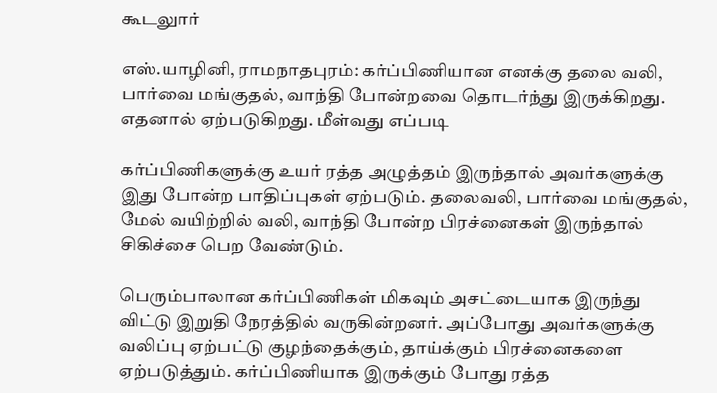கூடலுார்

எஸ்.யாழினி, ராமநாதபுரம்: கர்ப்பிணியான எனக்கு தலை வலி, பார்வை மங்குதல், வாந்தி போன்றவை தொடர்ந்து இருக்கிறது. எதனால் ஏற்படுகிறது. மீள்வது எப்படி

கர்ப்பிணிகளுக்கு உயர் ரத்த அழுத்தம் இருந்தால் அவர்களுக்கு இது போன்ற பாதிப்புகள் ஏற்படும். தலைவலி, பார்வை மங்குதல், மேல் வயிற்றில் வலி, வாந்தி போன்ற பிரச்னைகள் இருந்தால் சிகிச்சை பெற வேண்டும்.

பெரும்பாலான கர்ப்பிணிகள் மிகவும் அசட்டையாக இருந்து விட்டு இறுதி நேரத்தில் வருகின்றனர். அப்போது அவர்களுக்கு வலிப்பு ஏற்பட்டு குழந்தைக்கும், தாய்க்கும் பிரச்னைகளை ஏற்படுத்தும். கர்ப்பிணியாக இருக்கும் போது ரத்த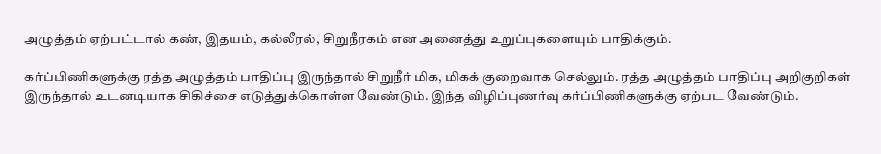அழுத்தம் ஏற்பட்டால் கண், இதயம், கல்லீரல், சிறுநீரகம் என அனைத்து உறுப்புகளையும் பாதிக்கும்.

கர்ப்பிணிகளுக்கு ரத்த அழுத்தம் பாதிப்பு இருந்தால் சிறுநீர் மிக, மிகக் குறைவாக செல்லும். ரத்த அழுத்தம் பாதிப்பு அறிகுறிகள் இருந்தால் உடனடியாக சிகிச்சை எடுத்துக்கொள்ள வேண்டும். இந்த விழிப்புணர்வு கர்ப்பிணிகளுக்கு ஏற்பட வேண்டும்.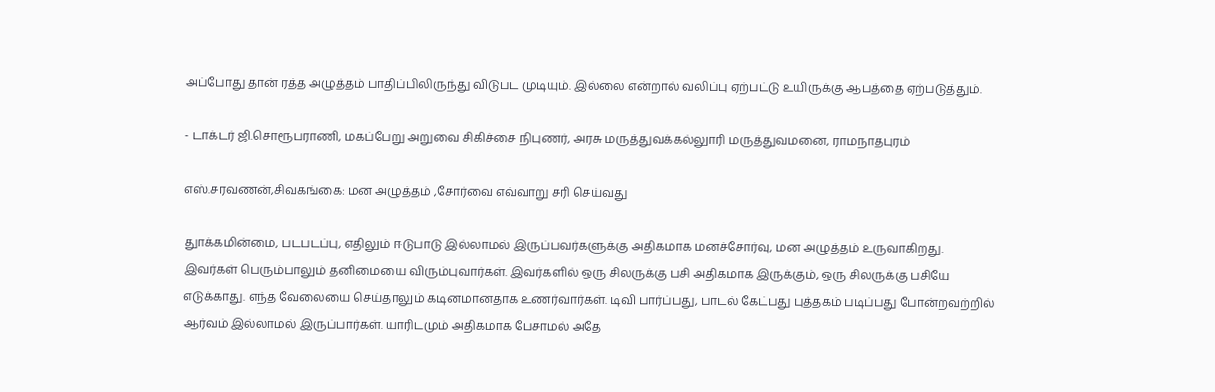அப்போது தான் ரத்த அழுத்தம் பாதிப்பிலிருந்து விடுபட முடியும். இல்லை என்றால் வலிப்பு ஏற்பட்டு உயிருக்கு ஆபத்தை ஏற்படுத்தும்.

- டாக்டர் ஜி.சொரூபராணி, மகப்பேறு அறுவை சிகிச்சை நிபுணர், அரசு மருத்துவக்கல்லுாரி மருத்துவமனை, ராமநாதபுரம்

எஸ்.சரவணன்,சிவகங்கை: மன அழுத்தம் ,சோர்வை எவ்வாறு சரி செய்வது

துாக்கமின்மை, படபடப்பு, எதிலும் ஈடுபாடு இல்லாமல் இருப்பவர்களுக்கு அதிகமாக மனச்சோர்வு, மன அழுத்தம் உருவாகிறது. இவர்கள் பெரும்பாலும் தனிமையை விரும்புவார்கள். இவர்களில் ஒரு சிலருக்கு பசி அதிகமாக இருக்கும், ஒரு சிலருக்கு பசியே எடுக்காது. எந்த வேலையை செய்தாலும் கடினமானதாக உணர்வார்கள். டிவி பார்ப்பது, பாடல் கேட்பது புத்தகம் படிப்பது போன்றவற்றில் ஆர்வம் இல்லாமல் இருப்பார்கள். யாரிடமும் அதிகமாக பேசாமல் அதே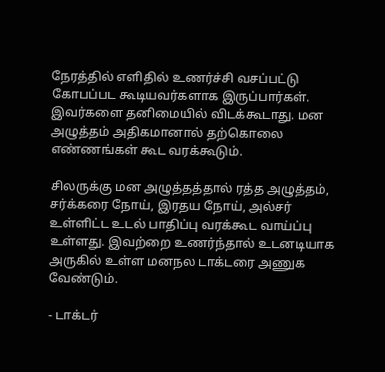நேரத்தில் எளிதில் உணர்ச்சி வசப்பட்டு கோபப்பட கூடியவர்களாக இருப்பார்கள். இவர்களை தனிமையில் விடக்கூடாது. மன அழுத்தம் அதிகமானால் தற்கொலை எண்ணங்கள் கூட வரக்கூடும்.

சிலருக்கு மன அழுத்தத்தால் ரத்த அழுத்தம், சர்க்கரை நோய், இரதய நோய், அல்சர் உள்ளிட்ட உடல் பாதிப்பு வரக்கூட வாய்ப்பு உள்ளது. இவற்றை உணர்ந்தால் உடனடியாக அருகில் உள்ள மனநல டாக்டரை அணுக வேண்டும்.

- டாக்டர்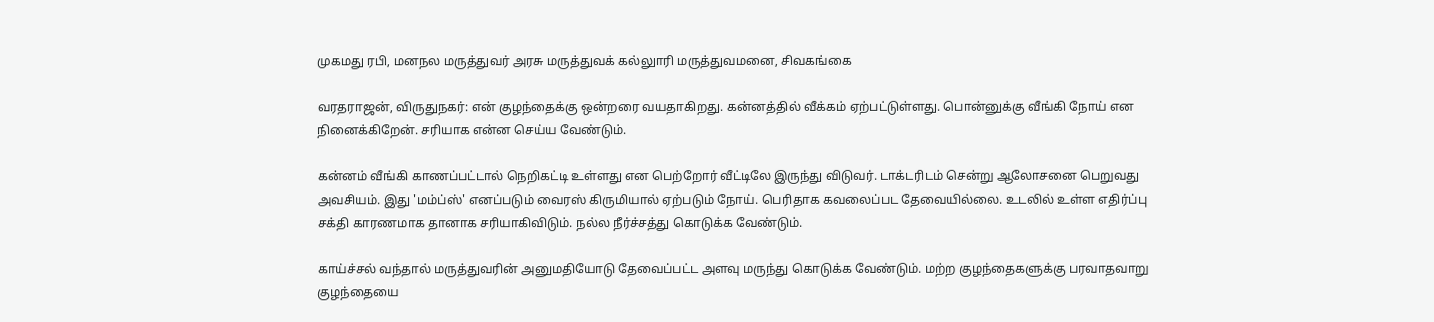முகமது ரபி, மனநல மருத்துவர் அரசு மருத்துவக் கல்லுாரி மருத்துவமனை, சிவகங்கை

வரதராஜன், விருதுநகர்: என் குழந்தைக்கு ஒன்றரை வயதாகிறது. கன்னத்தில் வீக்கம் ஏற்பட்டுள்ளது. பொன்னுக்கு வீங்கி நோய் என நினைக்கிறேன். சரியாக என்ன செய்ய வேண்டும்.

கன்னம் வீங்கி காணப்பட்டால் நெறிகட்டி உள்ளது என பெற்றோர் வீட்டிலே இருந்து விடுவர். டாக்டரிடம் சென்று ஆலோசனை பெறுவது அவசியம். இது 'மம்ப்ஸ்' எனப்படும் வைரஸ் கிருமியால் ஏற்படும் நோய். பெரிதாக கவலைப்பட தேவையில்லை. உடலில் உள்ள எதிர்ப்பு சக்தி காரணமாக தானாக சரியாகிவிடும். நல்ல நீர்ச்சத்து கொடுக்க வேண்டும்.

காய்ச்சல் வந்தால் மருத்துவரின் அனுமதியோடு தேவைப்பட்ட அளவு மருந்து கொடுக்க வேண்டும். மற்ற குழந்தைகளுக்கு பரவாதவாறு குழந்தையை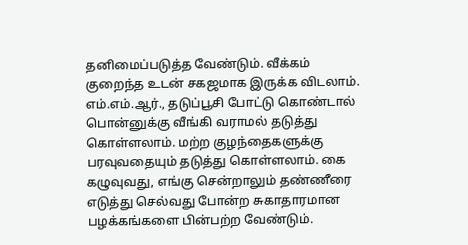தனிமைப்படுத்த வேண்டும். வீக்கம் குறைந்த உடன் சகஜமாக இருக்க விடலாம். எம்.எம்.ஆர்., தடுப்பூசி போட்டு கொண்டால் பொன்னுக்கு வீங்கி வராமல் தடுத்து கொள்ளலாம். மற்ற குழந்தைகளுக்கு பரவுவதையும் தடுத்து கொள்ளலாம். கை கழுவுவது, எங்கு சென்றாலும் தண்ணீரை எடுத்து செல்வது போன்ற சுகாதாரமான பழக்கங்களை பின்பற்ற வேண்டும்.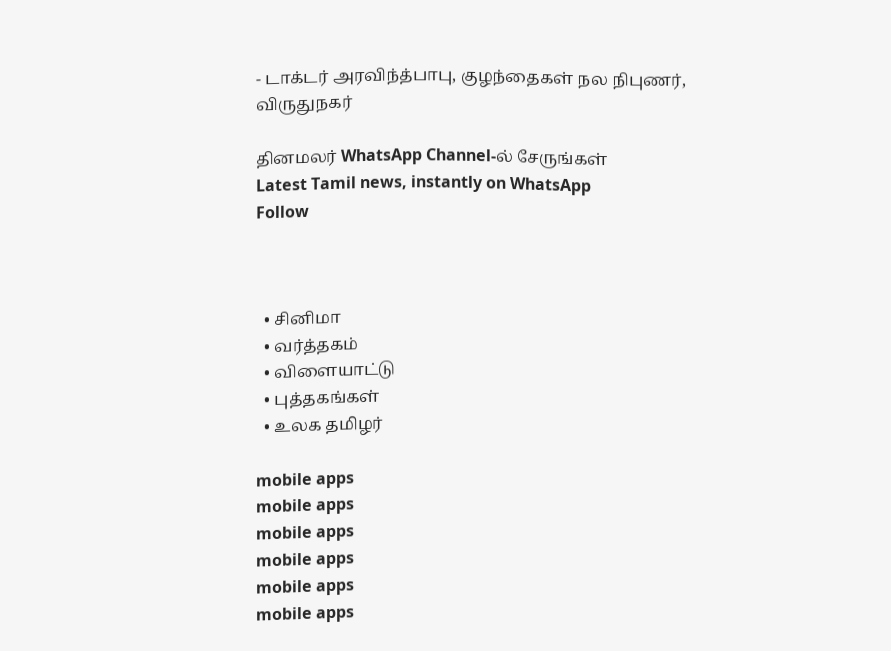- டாக்டர் அரவிந்த்பாபு, குழந்தைகள் நல நிபுணர், விருதுநகர்

தினமலர் WhatsApp Channel-ல் சேருங்கள்
Latest Tamil news, instantly on WhatsApp
Follow



  • சினிமா
  • வர்த்தகம்
  • விளையாட்டு
  • புத்தகங்கள்
  • உலக தமிழர்

mobile apps
mobile apps
mobile apps
mobile apps
mobile apps
mobile apps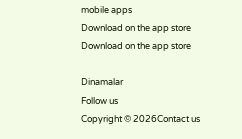mobile apps
Download on the app store
Download on the app store

Dinamalar
Follow us
Copyright © 2026Contact us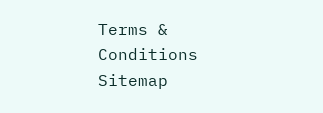Terms & Conditions
Sitemap